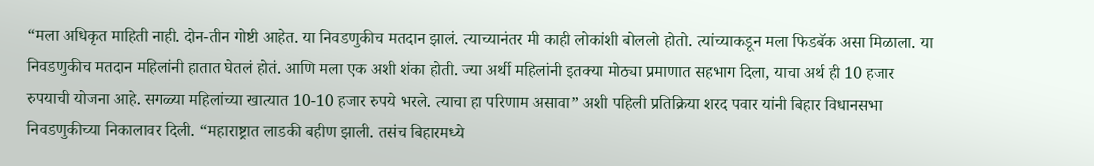“मला अधिकृत माहिती नाही. दोन-तीन गोष्टी आहेत. या निवडणुकीच मतदान झालं. त्याच्यानंतर मी काही लोकांशी बोललो होतो. त्यांच्याकडून मला फिडबॅक असा मिळाला. या निवडणुकीच मतदान महिलांनी हातात घेतलं होतं. आणि मला एक अशी शंका होती. ज्या अर्थी महिलांनी इतक्या मोठ्या प्रमाणात सहभाग दिला, याचा अर्थ ही 10 हजार रुपयाची योजना आहे. सगळ्या महिलांच्या खात्यात 10-10 हजार रुपये भरले. त्याचा हा परिणाम असावा” अशी पहिली प्रतिक्रिया शरद पवार यांनी बिहार विधानसभा निवडणुकीच्या निकालावर दिली. “महाराष्ट्रात लाडकी बहीण झाली. तसंच बिहारमध्ये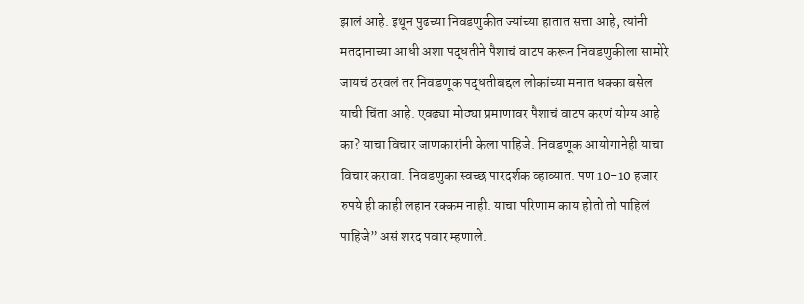झालं आहे. इथून पुढच्या निवडणुकीत ज्यांच्या हातात सत्ता आहे, त्यांनी मतदानाच्या आधी अशा पद्धतीने पैशाचं वाटप करून निवडणुकीला सामोरे जायचं ठरवलं तर निवडणूक पद्धतीबद्दल लोकांच्या मनात धक्का बसेल याची चिंता आहे. एवढ्या मोठ्या प्रमाणावर पैशाचं वाटप करणं योग्य आहे का? याचा विचार जाणकारांनी केला पाहिजे. निवडणूक आयोगानेही याचा विचार करावा. निवडणुका स्वच्छ पारदर्शक व्हाव्यात. पण 10-10 हजार रुपये ही काही लहान रक्कम नाही. याचा परिणाम काय होतो तो पाहिलं पाहिजे” असं शरद पवार म्हणाले.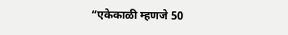“एकेकाळी म्हणजे 50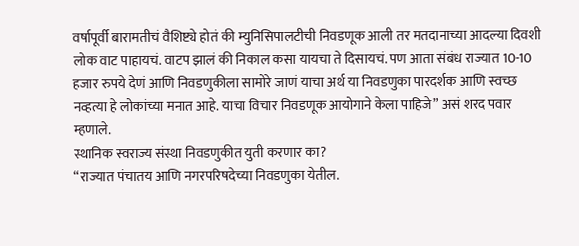वर्षापूर्वी बारामतीचं वैशिष्ट्ये होतं की म्युनिसिपालटीची निवडणूक आली तर मतदानाच्या आदल्या दिवशी लोक वाट पाहायचं. वाटप झालं की निकाल कसा यायचा ते दिसायचं. पण आता संबंध राज्यात 10-10 हजार रुपये देणं आणि निवडणुकीला सामोरे जाणं याचा अर्थ या निवडणुका पारदर्शक आणि स्वच्छ नव्हत्या हे लोकांच्या मनात आहे. याचा विचार निवडणूक आयोगाने केला पाहिजे” असं शरद पवार म्हणाले.
स्थानिक स्वराज्य संस्था निवडणुकीत युती करणार का?
“राज्यात पंचातय आणि नगरपरिषदेच्या निवडणुका येतील.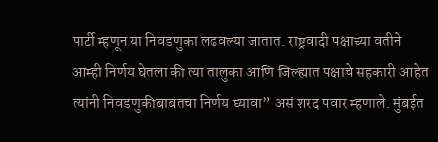पार्टी म्हणून या निवडणुका लढवल्या जातात. राष्ट्रवादी पक्षाच्या वतीने आम्ही निर्णय घेतला की त्या तालुका आणि जिल्ह्यात पक्षाचे सहकारी आहेत त्यांनी निवडणुकीबाबतचा निर्णय घ्यावा” असं शरद पवार म्हणाले. मुंबईत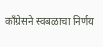काँग्रेसने स्वबळाचा निर्णय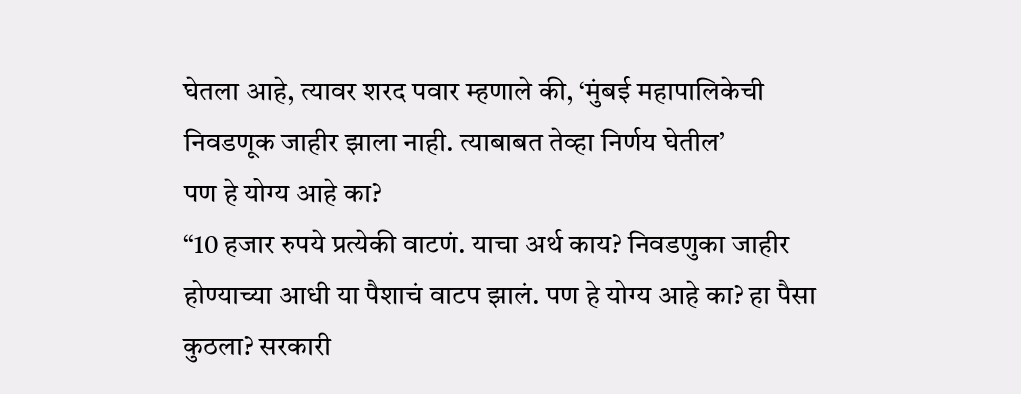घेतला आहे, त्यावर शरद पवार म्हणाले की, ‘मुंबई महापालिकेची निवडणूक जाहीर झाला नाही. त्याबाबत तेव्हा निर्णय घेतील’
पण हे योग्य आहे का?
“10 हजार रुपये प्रत्येकी वाटणं. याचा अर्थ काय? निवडणुका जाहीर होण्याच्या आधी या पैशाचं वाटप झालं. पण हे योग्य आहे का? हा पैसा कुठला? सरकारी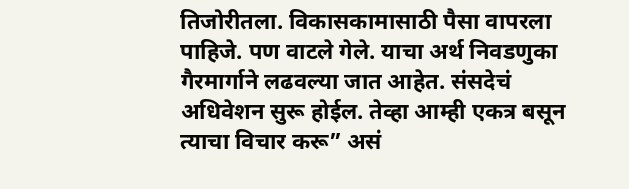तिजोरीतला. विकासकामासाठी पैसा वापरला पाहिजे. पण वाटले गेले. याचा अर्थ निवडणुका गैरमार्गाने लढवल्या जात आहेत. संसदेचं अधिवेशन सुरू होईल. तेव्हा आम्ही एकत्र बसून त्याचा विचार करू” असं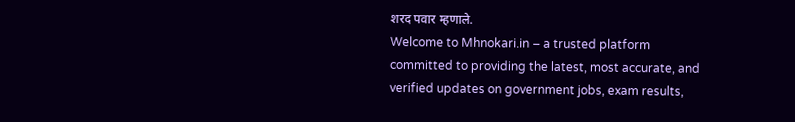शरद पवार म्हणाले.
Welcome to Mhnokari.in – a trusted platform committed to providing the latest, most accurate, and verified updates on government jobs, exam results,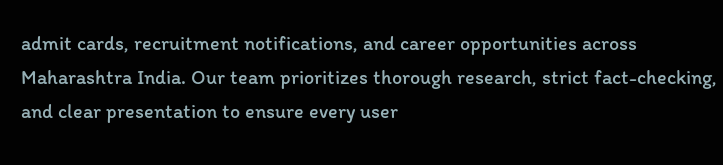admit cards, recruitment notifications, and career opportunities across Maharashtra India. Our team prioritizes thorough research, strict fact-checking, and clear presentation to ensure every user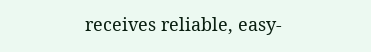receives reliable, easy-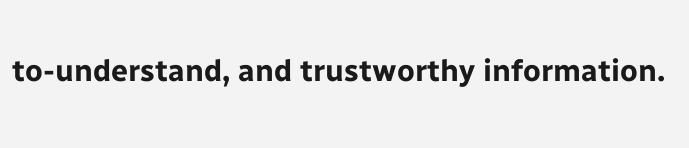to-understand, and trustworthy information.